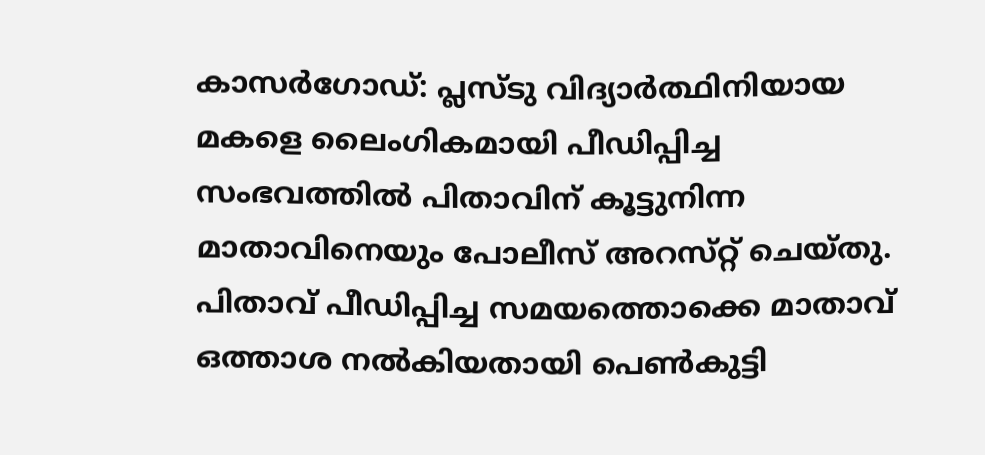കാസര്‍ഗോഡ്‌: പ്ലസ്‌ടു വിദ്യാര്‍ത്ഥിനിയായ മകളെ ലൈംഗികമായി പീഡിപ്പിച്ച സംഭവത്തില്‍ പിതാവിന്‌ കൂട്ടുനിന്ന മാതാവിനെയും പോലീസ്‌ അറസ്‌റ്റ് ചെയ്‌തു. പിതാവ്‌ പീഡിപ്പിച്ച സമയത്തൊക്കെ മാതാവ്‌ ഒത്താശ നല്‍കിയതായി പെണ്‍കുട്ടി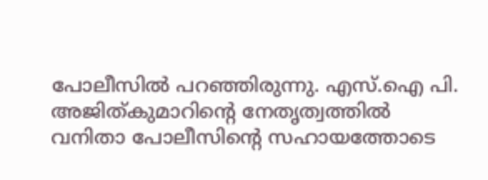പോലീസില്‍ പറഞ്ഞിരുന്നു. എസ്‌.ഐ പി. അജിത്‌കുമാറിന്‍റെ നേതൃത്വത്തില്‍ വനിതാ പോലീസിന്‍റെ സഹായത്തോടെ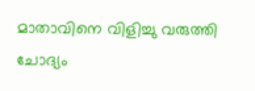മാതാവിനെ വിളിച്ചു വരുത്തി ചോദ്യം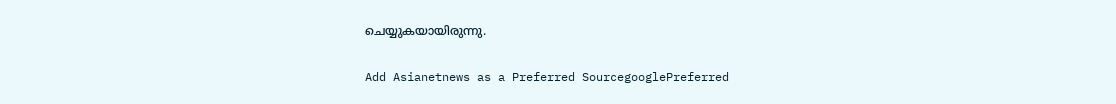ചെയ്യുകയായിരുന്നു.

Add Asianetnews as a Preferred SourcegooglePreferred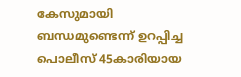കേസുമായി ബന്ധമുണ്ടെന്ന്‌ ഉറപ്പിച്ച പൊലീസ്‌ 45കാരിയായ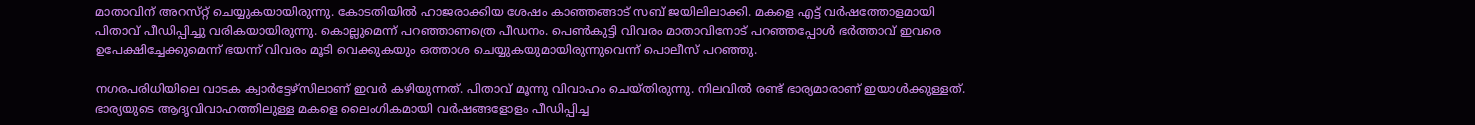മാതാവിന്‌ അറസ്‌റ്റ് ചെയ്യുകയായിരുന്നു. കോടതിയില്‍ ഹാജരാക്കിയ ശേഷം കാഞ്ഞങ്ങാട്‌ സബ്‌ ജയിലിലാക്കി. മകളെ എട്ട്‌ വര്‍ഷത്തോളമായി പിതാവ്‌ പീഡിപ്പിച്ചു വരികയായിരുന്നു. കൊല്ലുമെന്ന്‌ പറഞ്ഞാണത്രെ പീഡനം. പെണ്‍കുട്ടി വിവരം മാതാവിനോട്‌ പറഞ്ഞപ്പോള്‍ ഭര്‍ത്താവ്‌ ഇവരെ ഉപേക്ഷിച്ചേക്കുമെന്ന്‌ ഭയന്ന്‌ വിവരം മൂടി വെക്കുകയും ഒത്താശ ചെയ്യുകയുമായിരുന്നുവെന്ന്‌ പൊലീസ്‌ പറഞ്ഞു.

നഗരപരിധിയിലെ വാടക ക്വാര്‍ട്ടേഴ്‌സിലാണ്‌ ഇവര്‍ കഴിയുന്നത്‌. പിതാവ്‌ മൂന്നു വിവാഹം ചെയ്‌തിരുന്നു. നിലവില്‍ രണ്ട്‌ ഭാര്യമാരാണ്‌ ഇയാള്‍ക്കുള്ളത്‌. ഭാര്യയുടെ ആദൃവിവാഹത്തിലുള്ള മകളെ ലൈംഗികമായി വര്‍ഷങ്ങളോളം പീഡിപ്പിച്ച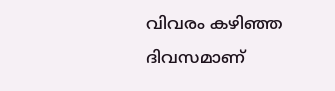വിവരം കഴിഞ്ഞ ദിവസമാണ്‌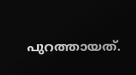പുറത്തായത്‌.